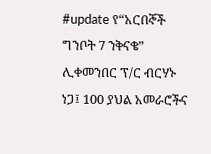#update የ“አርበኞች ግንቦት 7 ንቅናቄ” ሊቀመንበር ፕ/ር ብርሃኑ ነጋ፤ 100 ያህል አመራሮችና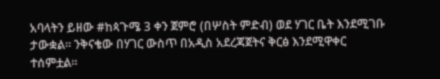አባላትን ይዘው #ከጳጉሜ 3 ቀን ጀምሮ (በሦስት ምድብ) ወደ ሃገር ቤት እንደሚገቡ ታውቋል። ንቅናቄው በሃገር ውስጥ በአዲስ አደረጃጀትና ቅርፅ እንደሚዋቀር ተሰምቷል፡፡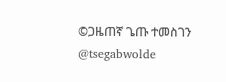©ጋዜጠኛ ጌጡ ተመስገን
@tsegabwolde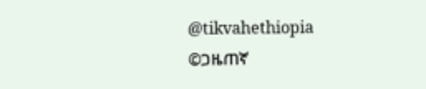@tikvahethiopia
©ጋዜጠኛ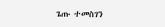ጌጡ ተመስገን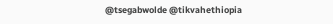@tsegabwolde @tikvahethiopia